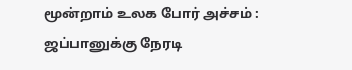மூன்றாம் உலக போர் அச்சம் : ஜப்பானுக்கு நேரடி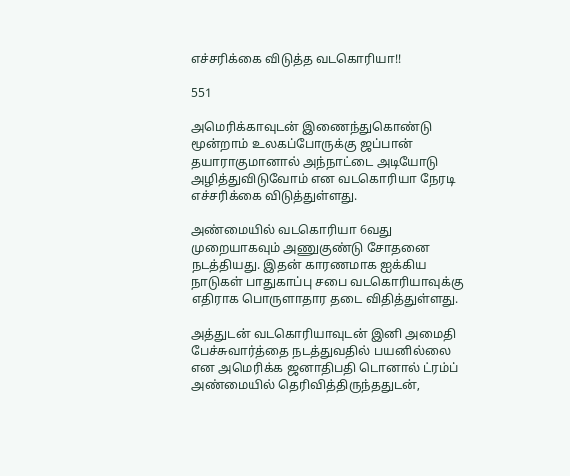எச்சரிக்கை விடுத்த வடகொரியா!!

551

அமெரிக்காவுடன் இணைந்துகொண்டு மூன்றாம் உலகப்போருக்கு ஜப்பான் தயாராகுமானால் அந்நாட்டை அடியோடு அழித்துவிடுவோம் என வடகொரியா நேரடி எச்சரிக்கை விடுத்துள்ளது.

அண்மையில் வடகொரியா 6வது முறையாகவும் அணுகுண்டு சோதனை நடத்தியது. இதன் காரணமாக ஐக்கிய நாடுகள் பாதுகாப்பு சபை வடகொரியாவுக்கு எதிராக பொருளாதார தடை விதித்துள்ளது.

அத்துடன் வடகொரியாவுடன் இனி அமைதி பேச்சுவார்த்தை நடத்துவதில் பயனில்லை என அமெரிக்க ஜனாதிபதி டொனால் ட்ரம்ப் அண்மையில் தெரிவித்திருந்ததுடன்,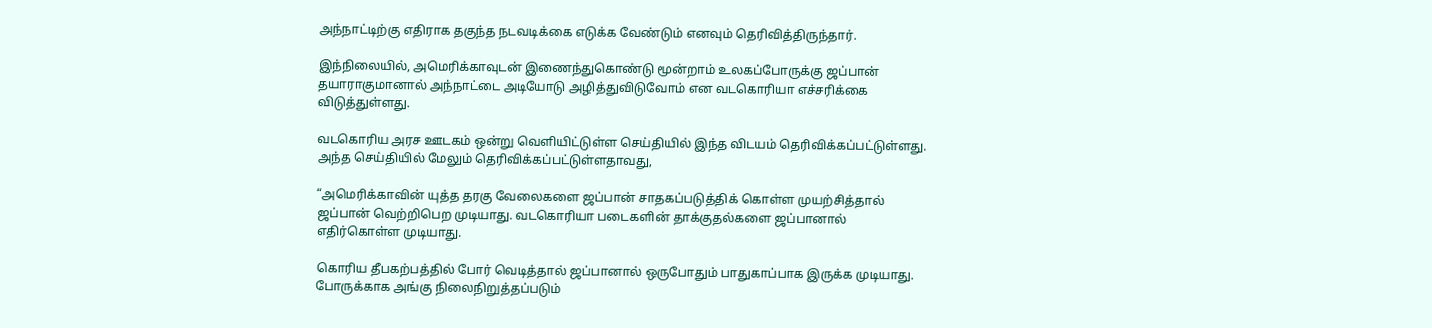அந்நாட்டிற்கு எதிராக தகுந்த நடவடிக்கை எடுக்க வேண்டும் எனவும் தெரிவித்திருந்தார்.

இந்நிலையில், அமெரிக்காவுடன் இணைந்துகொண்டு மூன்றாம் உலகப்போருக்கு ஜப்பான் தயாராகுமானால் அந்நாட்டை அடியோடு அழித்துவிடுவோம் என வடகொரியா எச்சரிக்கை விடுத்துள்ளது.

வடகொரிய அரச ஊடகம் ஒன்று வெளியிட்டுள்ள செய்தியில் இந்த விடயம் தெரிவிக்கப்பட்டுள்ளது. அந்த செய்தியில் மேலும் தெரிவிக்கப்பட்டுள்ளதாவது,

“அமெரிக்காவின் யுத்த தரகு வேலைகளை ஜப்பான் சாதகப்படுத்திக் கொள்ள முயற்சித்தால் ஜப்பான் வெற்றிபெற முடியாது. வடகொரியா படைகளின் தாக்குதல்களை ஜப்பானால் எதிர்கொள்ள முடியாது.

கொரிய தீபகற்பத்தில் போர் வெடித்தால் ஜப்பானால் ஒருபோதும் பாதுகாப்பாக இருக்க முடியாது. போருக்காக அங்கு நிலைநிறுத்தப்படும்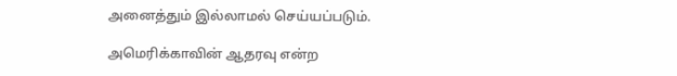அனைத்தும் இல்லாமல் செய்யப்படும்.

அமெரிக்காவின் ஆதரவு என்ற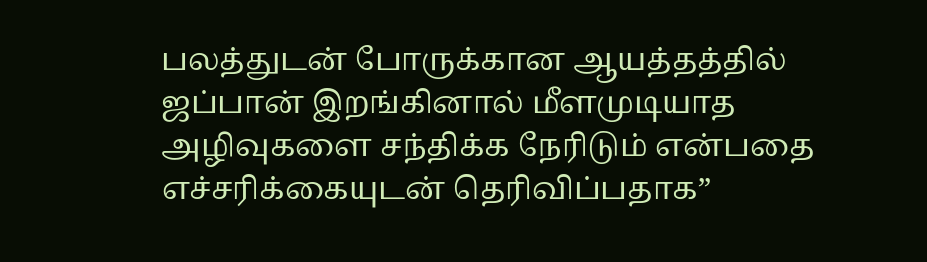பலத்துடன் போருக்கான ஆயத்தத்தில் ஜப்பான் இறங்கினால் மீளமுடியாத அழிவுகளை சந்திக்க நேரிடும் என்பதை எச்சரிக்கையுடன் தெரிவிப்பதாக”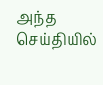அந்த செய்தியில்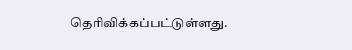தெரிவிக்கப்பட்டுள்ளது.